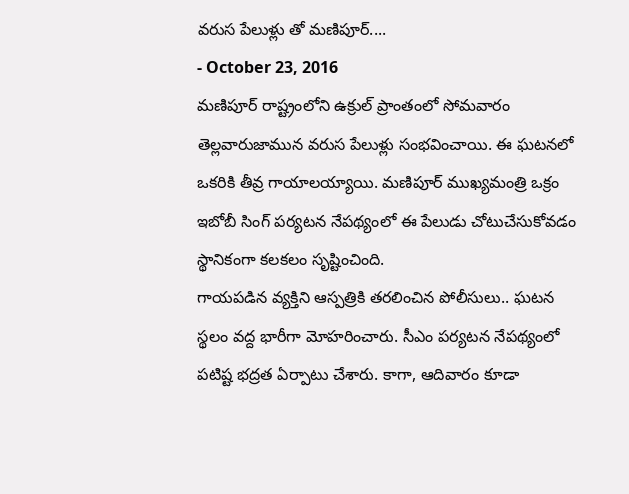వరుస పేలుళ్లు తో మణిపూర్....
- October 23, 2016
మణిపూర్ రాష్ట్రంలోని ఉక్రుల్ ప్రాంతంలో సోమవారం తెల్లవారుజామున వరుస పేలుళ్లు సంభవించాయి. ఈ ఘటనలో ఒకరికి తీవ్ర గాయాలయ్యాయి. మణిపూర్ ముఖ్యమంత్రి ఒక్రం ఇబోబీ సింగ్ పర్యటన నేపథ్యంలో ఈ పేలుడు చోటుచేసుకోవడం స్థానికంగా కలకలం సృష్టించింది.
గాయపడిన వ్యక్తిని ఆస్పత్రికి తరలించిన పోలీసులు.. ఘటన స్థలం వద్ద భారీగా మోహరించారు. సీఎం పర్యటన నేపథ్యంలో పటిష్ట భద్రత ఏర్పాటు చేశారు. కాగా, ఆదివారం కూడా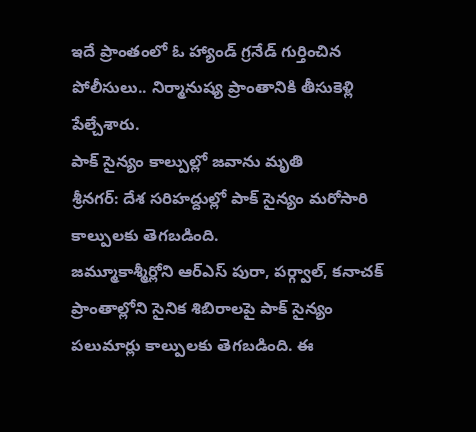ఇదే ప్రాంతంలో ఓ హ్యాండ్ గ్రనేడ్ గుర్తించిన పోలీసులు.. నిర్మానుష్య ప్రాంతానికి తీసుకెళ్లి పేల్చేశారు.
పాక్ సైన్యం కాల్పుల్లో జవాను మృతి
శ్రీనగర్: దేశ సరిహద్దుల్లో పాక్ సైన్యం మరోసారి కాల్పులకు తెగబడింది.
జమ్మూకాశ్మీర్లోని ఆర్ఎస్ పురా, పర్గ్వాల్, కనాచక్ ప్రాంతాల్లోని సైనిక శిబిరాలపై పాక్ సైన్యం పలుమార్లు కాల్పులకు తెగబడింది. ఈ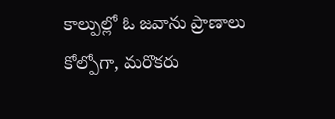కాల్పుల్లో ఓ జవాను ప్రాణాలు కోల్పోగా, మరొకరు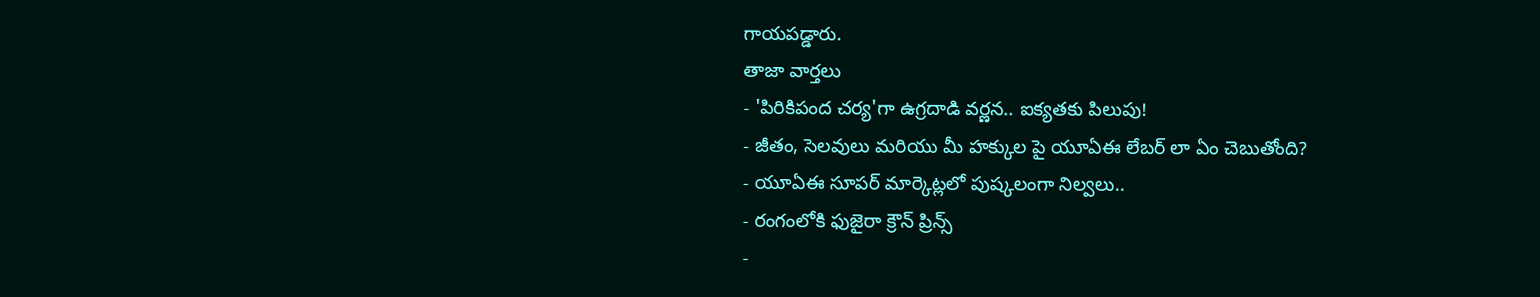గాయపడ్డారు.
తాజా వార్తలు
- 'పిరికిపంద చర్య'గా ఉగ్రదాడి వర్ణన.. ఐక్యతకు పిలుపు!
- జీతం, సెలవులు మరియు మీ హక్కుల పై యూఏఈ లేబర్ లా ఏం చెబుతోంది?
- యూఏఈ సూపర్ మార్కెట్లలో పుష్కలంగా నిల్వలు..
- రంగంలోకి ఫుజైరా క్రౌన్ ప్రిన్స్
-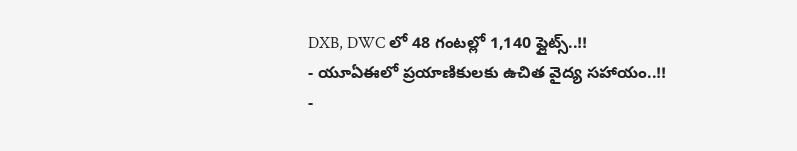DXB, DWC లో 48 గంటల్లో 1,140 ఫ్లైట్స్..!!
- యూఏఈలో ప్రయాణికులకు ఉచిత వైద్య సహాయం..!!
-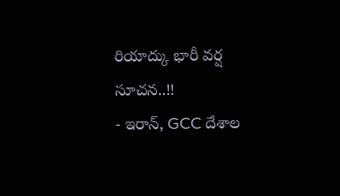రియాద్కు భారీ వర్ష సూచన..!!
- ఇరాన్, GCC దేశాల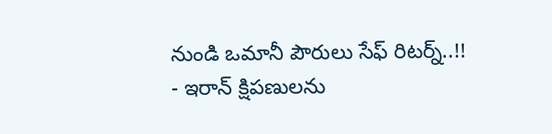నుండి ఒమానీ పౌరులు సేఫ్ రిటర్న్..!!
- ఇరాన్ క్షిపణులను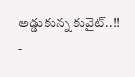అడ్డుకున్న కువైట్..!!
-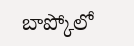బాప్కోలో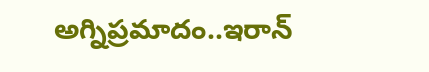అగ్నిప్రమాదం..ఇరాన్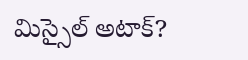మిస్సైల్ అటాక్?